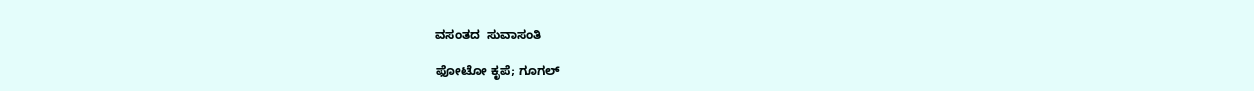ವಸಂತದ  ಸುವಾಸಂತಿ

ಫೋಟೋ ಕೃಪೆ; ಗೂಗಲ್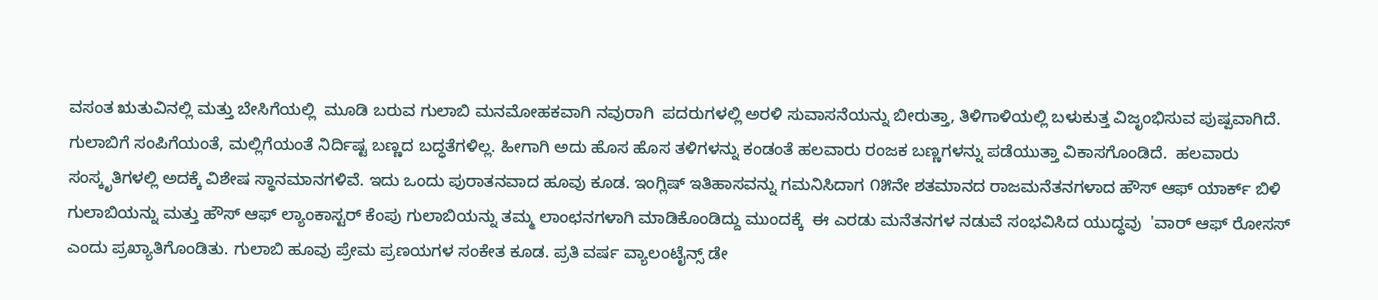ವಸಂತ ಋತುವಿನಲ್ಲಿ ಮತ್ತು ಬೇಸಿಗೆಯಲ್ಲಿ  ಮೂಡಿ ಬರುವ ಗುಲಾಬಿ ಮನಮೋಹಕವಾಗಿ ನವುರಾಗಿ  ಪದರುಗಳಲ್ಲಿ ಅರಳಿ ಸುವಾಸನೆಯನ್ನು ಬೀರುತ್ತಾ, ತಿಳಿಗಾಳಿಯಲ್ಲಿ ಬಳುಕುತ್ತ ವಿಜೃಂಭಿಸುವ ಪುಷ್ಪವಾಗಿದೆ. ಗುಲಾಬಿಗೆ ಸಂಪಿಗೆಯಂತೆ, ಮಲ್ಲಿಗೆಯಂತೆ ನಿರ್ದಿಷ್ಟ ಬಣ್ಣದ ಬದ್ಧತೆಗಳಿಲ್ಲ. ಹೀಗಾಗಿ ಅದು ಹೊಸ ಹೊಸ ತಳಿಗಳನ್ನು ಕಂಡಂತೆ ಹಲವಾರು ರಂಜಕ ಬಣ್ಣಗಳನ್ನು ಪಡೆಯುತ್ತಾ ವಿಕಾಸಗೊಂಡಿದೆ.  ಹಲವಾರು ಸಂಸ್ಕೃತಿಗಳಲ್ಲಿ ಅದಕ್ಕೆ ವಿಶೇಷ ಸ್ಥಾನಮಾನಗಳಿವೆ. ಇದು ಒಂದು ಪುರಾತನವಾದ ಹೂವು ಕೂಡ. ಇಂಗ್ಲಿಷ್ ಇತಿಹಾಸವನ್ನು ಗಮನಿಸಿದಾಗ ೧೫ನೇ ಶತಮಾನದ ರಾಜಮನೆತನಗಳಾದ ಹೌಸ್ ಆಫ್ ಯಾರ್ಕ್ ಬಿಳಿ ಗುಲಾಬಿಯನ್ನು ಮತ್ತು ಹೌಸ್ ಆಫ್ ಲ್ಯಾಂಕಾಸ್ಟರ್ ಕೆಂಪು ಗುಲಾಬಿಯನ್ನು ತಮ್ಮ ಲಾಂಛನಗಳಾಗಿ ಮಾಡಿಕೊಂಡಿದ್ದು ಮುಂದಕ್ಕೆ  ಈ ಎರಡು ಮನೆತನಗಳ ನಡುವೆ ಸಂಭವಿಸಿದ ಯುದ್ಧವು  'ವಾರ್ ಆಫ್ ರೋಸಸ್ ಎಂದು ಪ್ರಖ್ಯಾತಿಗೊಂಡಿತು. ಗುಲಾಬಿ ಹೂವು ಪ್ರೇಮ ಪ್ರಣಯಗಳ ಸಂಕೇತ ಕೂಡ. ಪ್ರತಿ ವರ್ಷ ವ್ಯಾಲಂಟೈನ್ಸ್ ಡೇ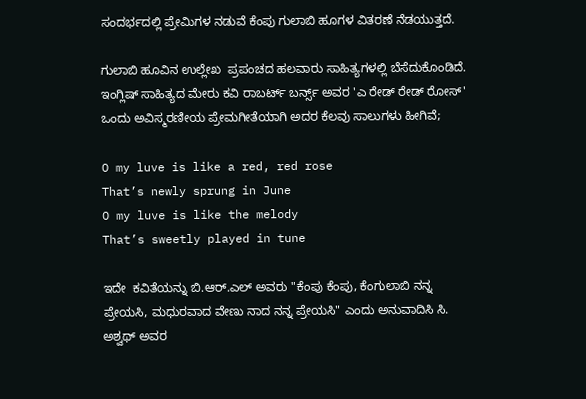ಸಂದರ್ಭದಲ್ಲಿ ಪ್ರೇಮಿಗಳ ನಡುವೆ ಕೆಂಪು ಗುಲಾಬಿ ಹೂಗಳ ವಿತರಣೆ ನೆಡಯುತ್ತದೆ.

ಗುಲಾಬಿ ಹೂವಿನ ಉಲ್ಲೇಖ  ಪ್ರಪಂಚದ ಹಲವಾರು ಸಾಹಿತ್ಯಗಳಲ್ಲಿ ಬೆಸೆದುಕೊಂಡಿದೆ. ಇಂಗ್ಲಿಷ್ ಸಾಹಿತ್ಯದ ಮೇರು ಕವಿ ರಾಬರ್ಟ್ ಬರ್ನ್ಸ್ ಅವರ 'ಎ ರೇಡ್ ರೇಡ್ ರೋಸ್' ಒಂದು ಅವಿಸ್ಮರಣೀಯ ಪ್ರೇಮಗೀತೆಯಾಗಿ ಅದರ ಕೆಲವು ಸಾಲುಗಳು ಹೀಗಿವೆ;

O my luve is like a red, red rose
That’s newly sprung in June
O my luve is like the melody
That’s sweetly played in tune

ಇದೇ  ಕವಿತೆಯನ್ನು ಬಿ.ಆರ್.ಎಲ್ ಅವರು "ಕೆಂಪು ಕೆಂಪು, ಕೆಂಗುಲಾಬಿ ನನ್ನ ಪ್ರೇಯಸಿ, ಮಧುರವಾದ ವೇಣು ನಾದ ನನ್ನ ಪ್ರೇಯಸಿ" ಎಂದು ಅನುವಾದಿಸಿ ಸಿ. ಅಶ್ವಥ್ ಅವರ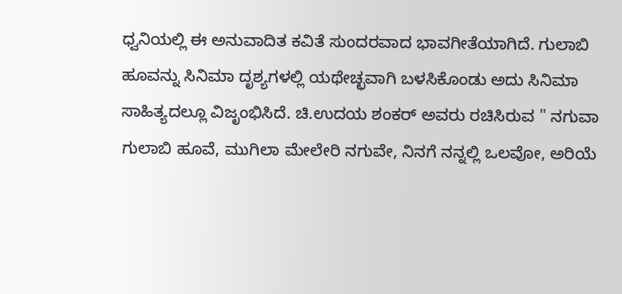ಧ್ವನಿಯಲ್ಲಿ ಈ ಅನುವಾದಿತ ಕವಿತೆ ಸುಂದರವಾದ ಭಾವಗೀತೆಯಾಗಿದೆ. ಗುಲಾಬಿ ಹೂವನ್ನು ಸಿನಿಮಾ ದೃಶ್ಯಗಳಲ್ಲಿ ಯಥೇಚ್ಛವಾಗಿ ಬಳಸಿಕೊಂಡು ಅದು ಸಿನಿಮಾ ಸಾಹಿತ್ಯದಲ್ಲೂ ವಿಜೃಂಭಿಸಿದೆ. ಚಿ.ಉದಯ ಶಂಕರ್ ಅವರು ರಚಿಸಿರುವ " ನಗುವಾ ಗುಲಾಬಿ ಹೂವೆ, ಮುಗಿಲಾ ಮೇಲೇರಿ ನಗುವೇ, ನಿನಗೆ ನನ್ನಲ್ಲಿ ಒಲವೋ, ಅರಿಯೆ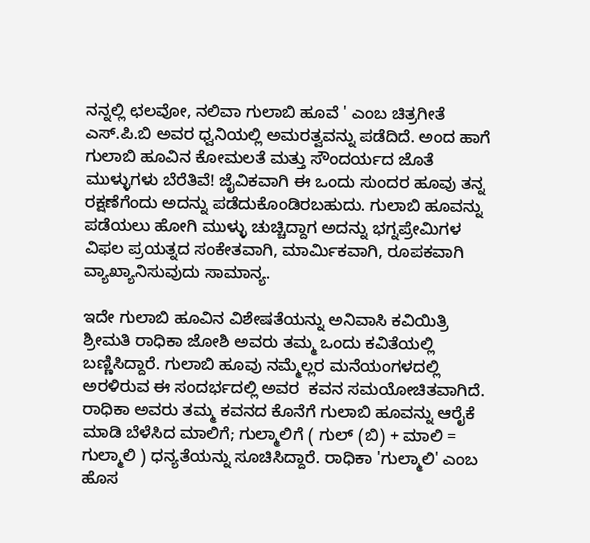ನನ್ನಲ್ಲಿ ಛಲವೋ, ನಲಿವಾ ಗುಲಾಬಿ ಹೂವೆ ' ಎಂಬ ಚಿತ್ರಗೀತೆ ಎಸ್.ಪಿ.ಬಿ ಅವರ ಧ್ವನಿಯಲ್ಲಿ ಅಮರತ್ವವನ್ನು ಪಡೆದಿದೆ. ಅಂದ ಹಾಗೆ ಗುಲಾಬಿ ಹೂವಿನ ಕೋಮಲತೆ ಮತ್ತು ಸೌಂದರ್ಯದ ಜೊತೆ ಮುಳ್ಳುಗಳು ಬೆರೆತಿವೆ! ಜೈವಿಕವಾಗಿ ಈ ಒಂದು ಸುಂದರ ಹೂವು ತನ್ನ ರಕ್ಷಣೆಗೆಂದು ಅದನ್ನು ಪಡೆದುಕೊಂಡಿರಬಹುದು. ಗುಲಾಬಿ ಹೂವನ್ನು ಪಡೆಯಲು ಹೋಗಿ ಮುಳ್ಳು ಚುಚ್ಚಿದ್ದಾಗ ಅದನ್ನು ಭಗ್ನಪ್ರೇಮಿಗಳ ವಿಫಲ ಪ್ರಯತ್ನದ ಸಂಕೇತವಾಗಿ, ಮಾರ್ಮಿಕವಾಗಿ, ರೂಪಕವಾಗಿ ವ್ಯಾಖ್ಯಾನಿಸುವುದು ಸಾಮಾನ್ಯ.

ಇದೇ ಗುಲಾಬಿ ಹೂವಿನ ವಿಶೇಷತೆಯನ್ನು ಅನಿವಾಸಿ ಕವಿಯಿತ್ರಿ ಶ್ರೀಮತಿ ರಾಧಿಕಾ ಜೋಶಿ ಅವರು ತಮ್ಮ ಒಂದು ಕವಿತೆಯಲ್ಲಿ ಬಣ್ಣಿಸಿದ್ದಾರೆ. ಗುಲಾಬಿ ಹೂವು ನಮ್ಮೆಲ್ಲರ ಮನೆಯಂಗಳದಲ್ಲಿ ಅರಳಿರುವ ಈ ಸಂದರ್ಭದಲ್ಲಿ ಅವರ  ಕವನ ಸಮಯೋಚಿತವಾಗಿದೆ. ರಾಧಿಕಾ ಅವರು ತಮ್ಮ ಕವನದ ಕೊನೆಗೆ ಗುಲಾಬಿ ಹೂವನ್ನು ಆರೈಕೆ ಮಾಡಿ ಬೆಳೆಸಿದ ಮಾಲಿಗೆ; ಗುಲ್ಮಾಲಿಗೆ ( ಗುಲ್ (ಬಿ) + ಮಾಲಿ = ಗುಲ್ಮಾಲಿ ) ಧನ್ಯತೆಯನ್ನು ಸೂಚಿಸಿದ್ದಾರೆ. ರಾಧಿಕಾ 'ಗುಲ್ಮಾಲಿ' ಎಂಬ ಹೊಸ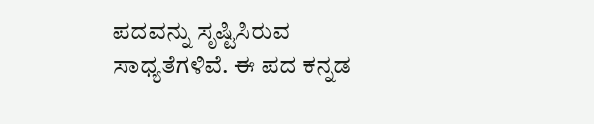ಪದವನ್ನು ಸೃಷ್ಟಿಸಿರುವ ಸಾಧ್ಯತೆಗಳಿವೆ. ಈ ಪದ ಕನ್ನಡ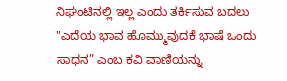ನಿಘಂಟಿನಲ್ಲಿ ಇಲ್ಲ ಎಂದು ತರ್ಕಿಸುವ ಬದಲು "ಎದೆಯ ಭಾವ ಹೊಮ್ಮುವುದಕೆ ಭಾಷೆ ಒಂದು ಸಾಧನ” ಎಂಬ ಕವಿ ವಾಣಿಯನ್ನು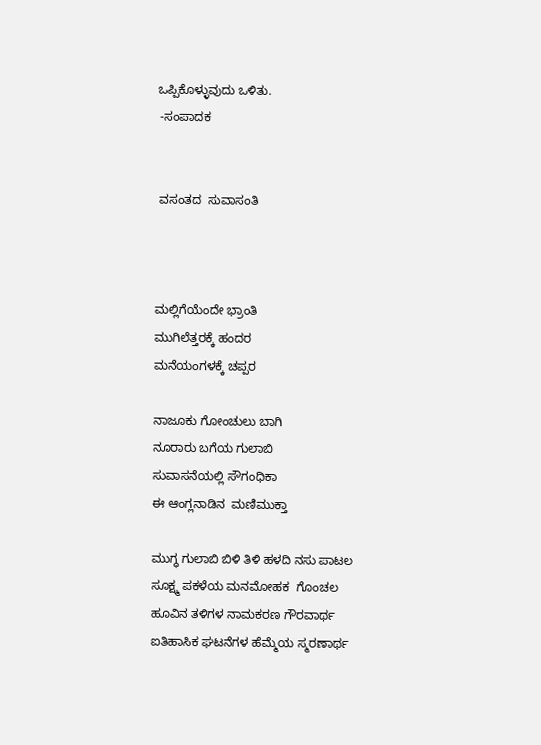ಒಪ್ಪಿಕೊಳ್ಳುವುದು ಒಳಿತು.
 -ಸಂಪಾದಕ


 ವಸಂತದ  ಸುವಾಸಂತಿ



ಮಲ್ಲಿಗೆಯೆಂದೇ ಭ್ರಾಂತಿ
ಮುಗಿಲೆತ್ತರಕ್ಕೆ ಹಂದರ
ಮನೆಯಂಗಳಕ್ಕೆ ಚಪ್ಪರ

ನಾಜೂಕು ಗೋಂಚುಲು ಬಾಗಿ
ನೂರಾರು ಬಗೆಯ ಗುಲಾಬಿ
ಸುವಾಸನೆಯಲ್ಲಿ ಸೌಗಂಧಿಕಾ
ಈ ಆಂಗ್ಲನಾಡಿನ  ಮಣಿಮುಕ್ತಾ

ಮುಗ್ಧ ಗುಲಾಬಿ ಬಿಳಿ ತಿಳಿ ಹಳದಿ ನಸು ಪಾಟಲ
ಸೂಕ್ಷ್ಮ ಪಕಳೆಯ ಮನಮೋಹಕ  ಗೊಂಚಲ
ಹೂವಿನ ತಳಿಗಳ ನಾಮಕರಣ ಗೌರವಾರ್ಥ
ಐತಿಹಾಸಿಕ ಘಟನೆಗಳ ಹೆಮ್ಮೆಯ ಸ್ಮರಣಾರ್ಥ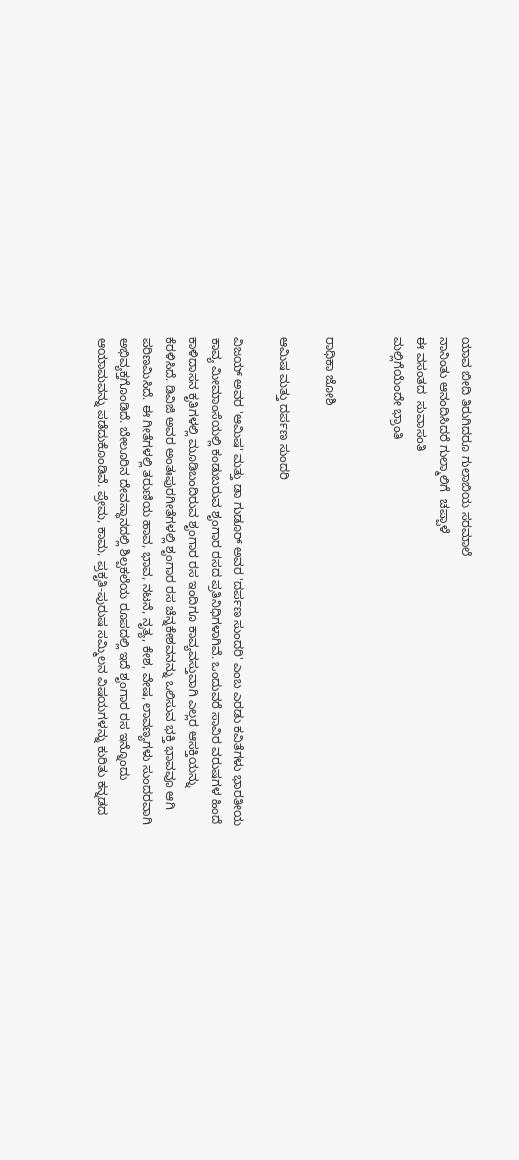ಯಾವ ಬೀದಿ ತಿರುಗಿದರೂ ಗುಲಾಬಿಯ ಸರಮಾಲೆ
ನಾನಿಂತು ಆನಂದಿಸಿದರೆ ಗುಲ್ಮಾಲಿಗೆ  ಚಪ್ಪಾಳೆ
ಈ ವಸಂತದ  ಸುವಾಸಂತಿ
ಮಲ್ಲಿಗೆಯೆಂದೇ ಭ್ರಾಂತಿ


ರಾಧಿಕಾ ಜೋಶಿ

ಆಮಿಷ ಮತ್ತು ದರ್ಪಣ ಸುಂದರಿ

ವಿಜಯ್ ಅವರ 'ಆಮಿಷ' ಮತ್ತು ಡಾ ಗುಡೂರ್ ಅವರ 'ದರ್ಪಣ ಸುಂದರಿ' ಎಂಬ ಎರಡು ಕವಿತೆಗಳು ಭಾರತೀಯ ಕಾವ್ಯ ಮೀಮಾಂಸೆಯಲ್ಲಿ ಕಂಡುಬರುವ ಶೃಂಗಾರ ರಸದ ಪ್ರತಿನಿಧಿಗಳಾಗಿವೆ. ಒಂದುವರೆ ಸಾವಿರ ವರುಷಗಳ ಹಿಂದೆ ಕಾಳಿದಾಸನ ಕೃತಿಗಳಲ್ಲಿ ಮೂಡಿಬಂದಿರುವ ಶೃಂಗಾರ ರಸ ಇಂದಿಗೂ ಕಾವ್ಯವಸ್ತುವಾಗಿ ಎಲ್ಲರ ಆಸಕ್ತಿಯನ್ನು ಕೆರಳಿಸಿದೆ. ಡಿವಿಜಿ ಅವರ ಅಂತಃಪುರಗೀತೆಗಳಲ್ಲಿ ಶೃಂಗಾರ ರಸ ಚೆನ್ನಕೇಶವನನ್ನು ಒಲಿಸುವ ಭಕ್ತಿ ಭಾವವೂ ಆಗಿ ಪರಿಣಮಿಸಿದೆ. ಈ ಗೀತೆಗಳಲ್ಲಿ ತರುಣಿಯ ಹಾವ, ಭಾವ, ನಟನೆ, ನೃತ್ಯ, ಕೇಶ, ವೇಷ, ಲಾವಣ್ಯಗಳು ಸುಂದರವಾಗಿ ಅಭಿವ್ಯಕ್ತಗೊಂಡಿದೆ. ಬೇಲೂರಿನ ದೇವಸ್ಥಾನದಲ್ಲಿ ಶಿಲ್ಪಕಲೆಯ ರೂಪದಲ್ಲಿ ಇದೆ ಶೃಂಗಾರ ರಸ ಇನ್ನೊಂದು ಆಯಾಮವನ್ನು ಪಡೆದುಕೊಂಡಿವೆ. ಪ್ರೇಮ, ಕಾಮ, ಪ್ರಕೃತಿ-ಪುರುಷ ಸಮ್ಮಿಲನ ವಿಷಯಗಳನ್ನು ಕುರಿತು ಕನ್ನಡದ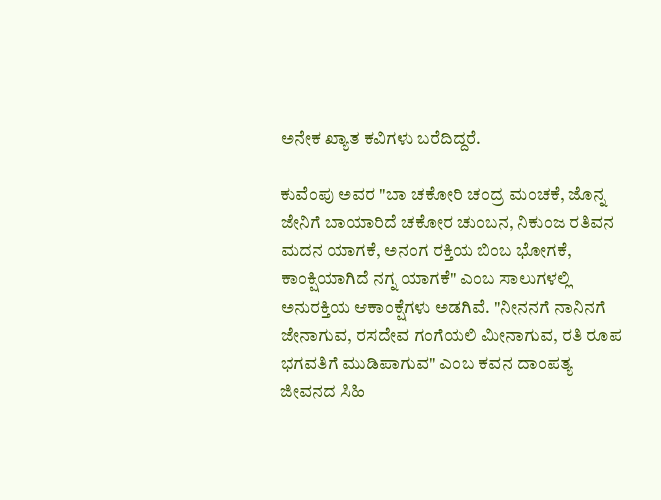ಅನೇಕ ಖ್ಯಾತ ಕವಿಗಳು ಬರೆದಿದ್ದರೆ.

ಕುವೆಂಪು ಅವರ "ಬಾ ಚಕೋರಿ ಚಂದ್ರ ಮಂಚಕೆ, ಜೊನ್ನ ಜೇನಿಗೆ ಬಾಯಾರಿದೆ ಚಕೋರ ಚುಂಬನ, ನಿಕುಂಜ ರತಿವನ ಮದನ ಯಾಗಕೆ, ಅನಂಗ ರಕ್ತಿಯ ಬಿಂಬ ಭೋಗಕೆ, ಕಾಂಕ್ಷಿಯಾಗಿದೆ ನಗ್ನ ಯಾಗಕೆ" ಎಂಬ ಸಾಲುಗಳಲ್ಲಿ ಅನುರಕ್ತಿಯ ಆಕಾಂಕ್ಷೆಗಳು ಅಡಗಿವೆ. "ನೀನನಗೆ ನಾನಿನಗೆ ಜೇನಾಗುವ, ರಸದೇವ ಗಂಗೆಯಲಿ ಮೀನಾಗುವ, ರತಿ ರೂಪ ಭಗವತಿಗೆ ಮುಡಿಪಾಗುವ" ಎಂಬ ಕವನ ದಾಂಪತ್ಯ ಜೀವನದ ಸಿಹಿ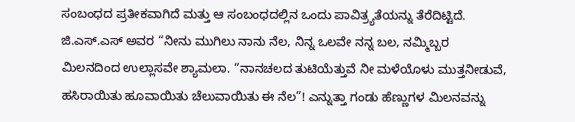ಸಂಬಂಧದ ಪ್ರತೀಕವಾಗಿದೆ ಮತ್ತು ಆ ಸಂಬಂಧದಲ್ಲಿನ ಒಂದು ಪಾವಿತ್ರ್ಯತೆಯನ್ನು ತೆರೆದಿಟ್ಟಿದೆ. ಜಿ.ಎಸ್.ಎಸ್ ಅವರ “ನೀನು ಮುಗಿಲು ನಾನು ನೆಲ, ನಿನ್ನ ಒಲವೇ ನನ್ನ ಬಲ, ನಮ್ಮಿಬ್ಬರ ಮಿಲನದಿಂದ ಉಲ್ಲಾಸವೇ ಶ್ಯಾಮಲಾ. “ನಾನಚಲದ ತುಟಿಯೆತ್ತುವೆ ನೀ ಮಳೆಯೊಳು ಮುತ್ತನೀಡುವೆ, ಹಸಿರಾಯಿತು ಹೂವಾಯಿತು ಚೆಲುವಾಯಿತು ಈ ನೆಲ”! ಎನ್ನುತ್ತಾ ಗಂಡು ಹೆಣ್ಣುಗಳ ಮಿಲನವನ್ನು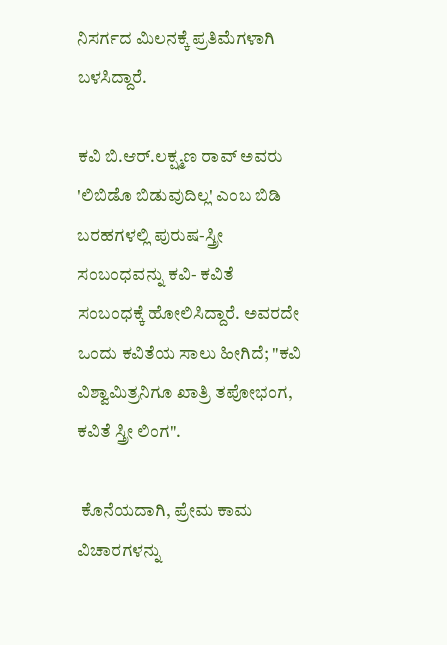ನಿಸರ್ಗದ ಮಿಲನಕ್ಕೆ ಪ್ರತಿಮೆಗಳಾಗಿ ಬಳಸಿದ್ದಾರೆ.

ಕವಿ ಬಿ.ಆರ್.ಲಕ್ಷ್ಮಣ ರಾವ್ ಅವರು 'ಲಿಬಿಡೊ ಬಿಡುವುದಿಲ್ಲ' ಎಂಬ ಬಿಡಿ ಬರಹಗಳಲ್ಲಿ ಪುರುಷ-ಸ್ತ್ರೀ  ಸಂಬಂಧವನ್ನು ಕವಿ- ಕವಿತೆ  ಸಂಬಂಧಕ್ಕೆ ಹೋಲಿಸಿದ್ದಾರೆ. ಅವರದೇ ಒಂದು ಕವಿತೆಯ ಸಾಲು ಹೀಗಿದೆ; "ಕವಿ ವಿಶ್ವಾಮಿತ್ರನಿಗೂ ಖಾತ್ರಿ ತಪೋಭಂಗ, ಕವಿತೆ ಸ್ತ್ರೀ ಲಿಂಗ".

 ಕೊನೆಯದಾಗಿ, ಪ್ರೇಮ ಕಾಮ ವಿಚಾರಗಳನ್ನು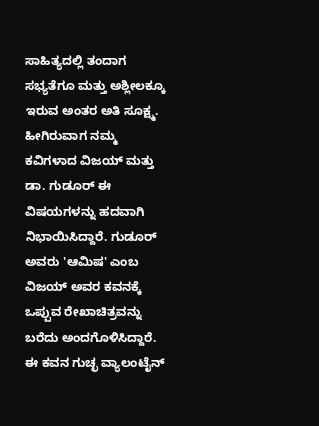ಸಾಹಿತ್ಯದಲ್ಲಿ ತಂದಾಗ ಸಭ್ಯತೆಗೂ ಮತ್ತು ಅಶ್ಲೀಲಕ್ಕೂ ಇರುವ ಅಂತರ ಅತಿ ಸೂಕ್ಷ್ಮ. ಹೀಗಿರುವಾಗ ನಮ್ಮ ಕವಿಗಳಾದ ವಿಜಯ್ ಮತ್ತು ಡಾ. ಗುಡೂರ್ ಈ ವಿಷಯಗಳನ್ನು ಹದವಾಗಿ ನಿಭಾಯಿಸಿದ್ದಾರೆ. ಗುಡೂರ್ ಅವರು 'ಆಮಿಷ' ಎಂಬ ವಿಜಯ್ ಅವರ ಕವನಕ್ಕೆ ಒಪ್ಪುವ ರೇಖಾಚಿತ್ರವನ್ನು ಬರೆದು ಅಂದಗೊಳಿಸಿದ್ದಾರೆ. ಈ ಕವನ ಗುಚ್ಛ ವ್ಯಾಲಂಟೈನ್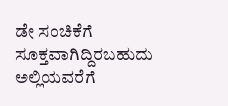ಡೇ ಸಂಚಿಕೆಗೆ ಸೂಕ್ತವಾಗಿದ್ದಿರಬಹುದು ಅಲ್ಲಿಯವರೆಗೆ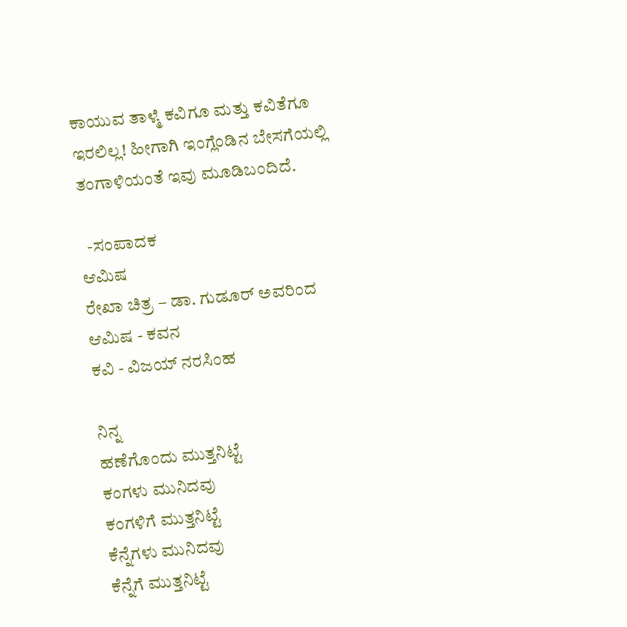ಕಾಯುವ ತಾಳ್ಮೆ ಕವಿಗೂ ಮತ್ತು ಕವಿತೆಗೂ ಇರಲಿಲ್ಲ! ಹೀಗಾಗಿ ಇಂಗ್ಲೆಂಡಿನ ಬೇಸಗೆಯಲ್ಲಿ ತಂಗಾಳಿಯಂತೆ ಇವು ಮೂಡಿಬಂದಿದೆ.

  -ಸಂಪಾದಕ
ಆಮಿಷ
ರೇಖಾ ಚಿತ್ರ – ಡಾ. ಗುಡೂರ್ ಅವರಿಂದ
ಆಮಿಷ - ಕವನ
ಕವಿ - ವಿಜಯ್ ನರಸಿಂಹ

ನಿನ್ನ
ಹಣೆಗೊಂದು ಮುತ್ತನಿಟ್ಟೆ
ಕಂಗಳು ಮುನಿದವು
ಕಂಗಳಿಗೆ ಮುತ್ತನಿಟ್ಟೆ
ಕೆನ್ನೆಗಳು ಮುನಿದವು
ಕೆನ್ನೆಗೆ ಮುತ್ತನಿಟ್ಟೆ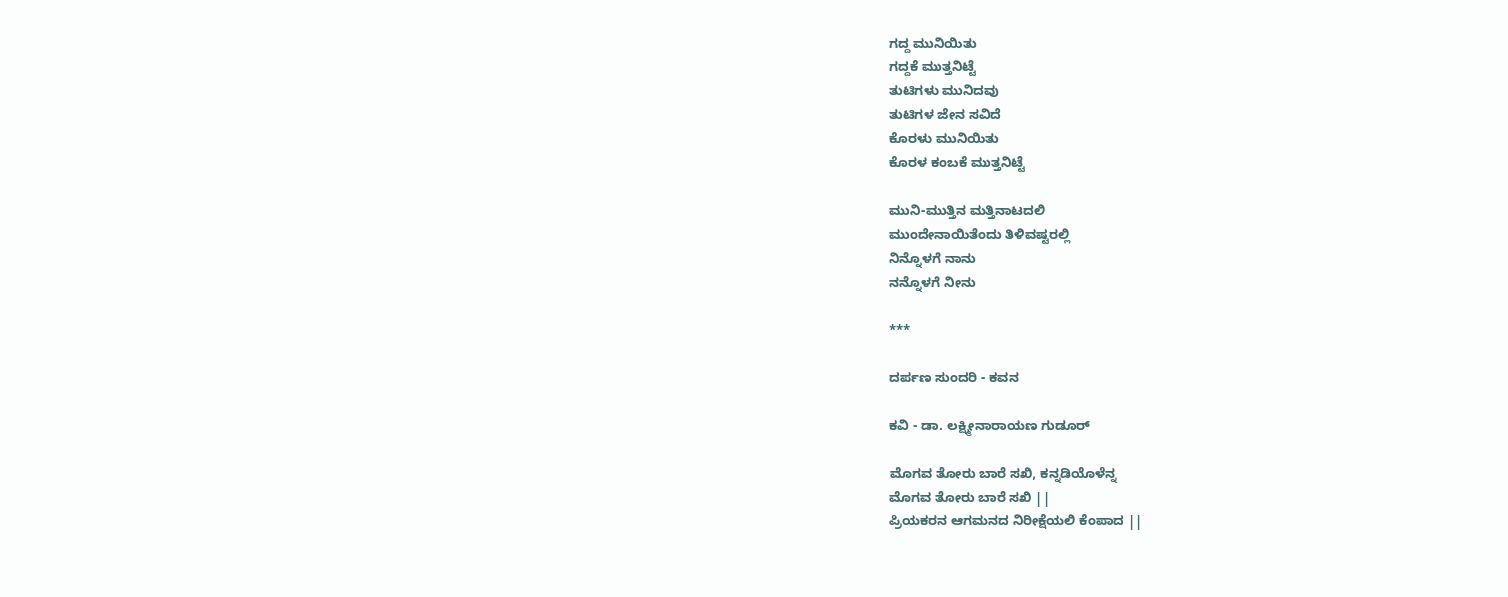ಗದ್ದ ಮುನಿಯಿತು
ಗದ್ದಕೆ ಮುತ್ತನಿಟ್ಟೆ
ತುಟಿಗಳು ಮುನಿದವು
ತುಟಿಗಳ ಜೇನ ಸವಿದೆ
ಕೊರಳು ಮುನಿಯಿತು
ಕೊರಳ ಕಂಬಕೆ ಮುತ್ತನಿಟ್ಟೆ

ಮುನಿ-ಮುತ್ತಿನ ಮತ್ತಿನಾಟದಲಿ
ಮುಂದೇನಾಯಿತೆಂದು ತಿಳಿವಷ್ಟರಲ್ಲಿ
ನಿನ್ನೊಳಗೆ ನಾನು
ನನ್ನೊಳಗೆ ನೀನು

***

ದರ್ಪಣ ಸುಂದರಿ - ಕವನ

ಕವಿ - ಡಾ. ಲಕ್ಷ್ಮೀನಾರಾಯಣ ಗುಡೂರ್

ಮೊಗವ ತೋರು ಬಾರೆ ಸಖಿ, ಕನ್ನಡಿಯೊಳೆನ್ನ
ಮೊಗವ ತೋರು ಬಾರೆ ಸಖಿ ||
ಪ್ರಿಯಕರನ ಆಗಮನದ ನಿರೀಕ್ಷೆಯಲಿ ಕೆಂಪಾದ ||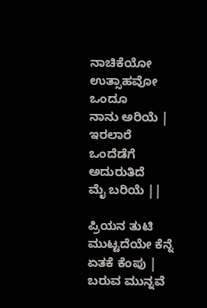ನಾಚಿಕೆಯೋ ಉತ್ಸಾಹವೋ ಒಂದೂ
ನಾನು ಅರಿಯೆ |
ಇರಲಾರೆ ಒಂದೆಡೆಗೆ ಅದುರುತಿದೆ
ಮೈ ಬರಿಯೆ ||

ಪ್ರಿಯನ ತುಟಿ ಮುಟ್ಟದೆಯೇ ಕೆನ್ನೆ
ಏತಕೆ ಕೆಂಪು |
ಬರುವ ಮುನ್ನವೆ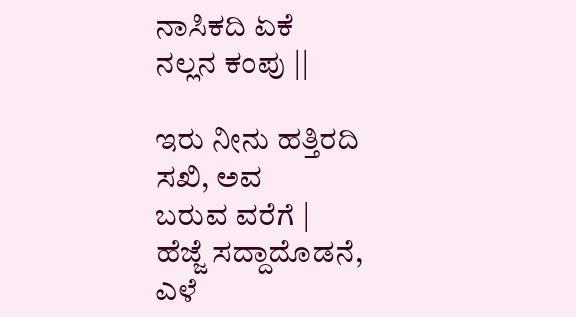ನಾಸಿಕದಿ ಏಕೆ
ನಲ್ಲನ ಕಂಪು ||

ಇರು ನೀನು ಹತ್ತಿರದಿ ಸಖಿ, ಅವ
ಬರುವ ವರೆಗೆ |
ಹೆಜ್ಜೆ ಸದ್ದಾದೊಡನೆ, ಎಳೆ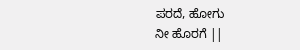ಪರದೆ, ಹೋಗು
ನೀ ಹೊರಗೆ ||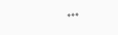***